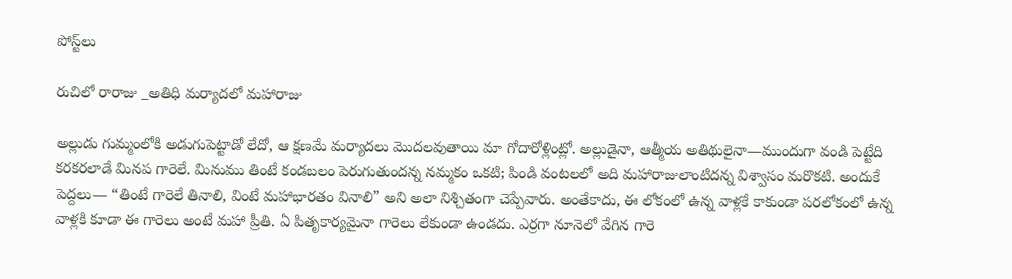పోస్ట్‌లు

రుచిలో రారాజు _అతిధి మర్యాదలో మహారాజు

అల్లుడు గుమ్మంలోకి అడుగుపెట్టాడో లేదో, ఆ క్షణమే మర్యాదలు మొదలవుతాయి మా గోదారోళ్లింట్లో. అల్లుడైనా, ఆత్మీయ అతిథులైనా—ముందుగా వండి పెట్టేది కరకరలాడే మినప గారెలే. మినుము తింటే కండబలం పెరుగుతుందన్న నమ్మకం ఒకటి; పిండి వంటలలో అది మహారాజులాంటిదన్న విశ్వాసం మరొకటి. అందుకే పెద్దలు— “తింటే గారెలే తినాలి, వింటే మహాభారతం వినాలి” అని అలా నిశ్చితంగా చెప్పేవారు. అంతేకాదు, ఈ లోకంలో ఉన్న వాళ్లకే కాకుండా పరలోకంలో ఉన్న వాళ్లకి కూడా ఈ గారెలు అంటే మహా ప్రీతి. ఏ పితృకార్యమైనా గారెలు లేకుండా ఉండదు. ఎర్రగా నూనెలో వేగిన గారె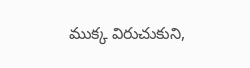ముక్క విరుచుకుని,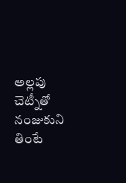అల్లపు చెట్నీతో నంజుకుని తింటే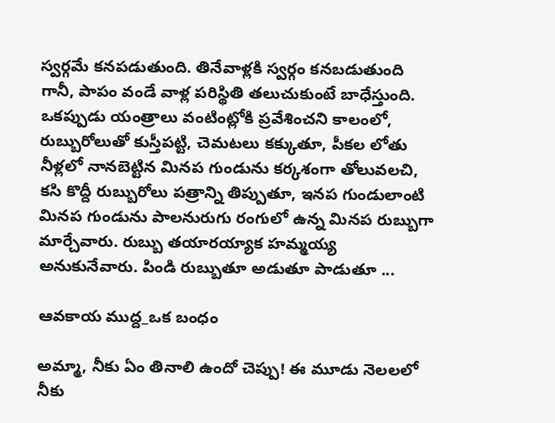స్వర్గమే కనపడుతుంది. తినేవాళ్లకి స్వర్గం కనబడుతుంది గానీ, పాపం వండే వాళ్ల పరిస్థితి తలుచుకుంటే బాధేస్తుంది. ఒకప్పుడు యంత్రాలు వంటింట్లోకి ప్రవేశించని కాలంలో, రుబ్బురోలుతో కుస్తీపట్టి, చెమటలు కక్కుతూ, పీకల లోతు నీళ్లలో నానబెట్టిన మినప గుండును కర్కశంగా తోలువలచి, కసి కొద్దీ రుబ్బురోలు పత్రాన్ని తిప్పుతూ, ఇనప గుండులాంటి మినప గుండును పాలనురుగు రంగులో ఉన్న మినప రుబ్బుగా మార్చేవారు. రుబ్బు తయారయ్యాక హమ్మయ్య అనుకునేవారు. పిండి రుబ్బుతూ అడుతూ పాడుతూ ...

ఆవకాయ ముద్ద_ఒక బంధం

అమ్మా, నీకు ఏం తినాలి ఉందో చెప్పు! ఈ మూడు నెలలలో నీకు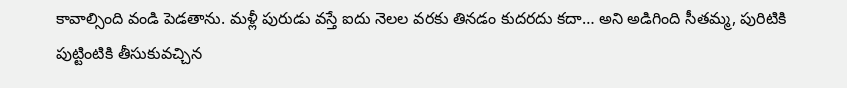కావాల్సింది వండి పెడతాను. మళ్లీ పురుడు వస్తే ఐదు నెలల వరకు తినడం కుదరదు కదా… అని అడిగింది సీతమ్మ, పురిటికి పుట్టింటికి తీసుకువచ్చిన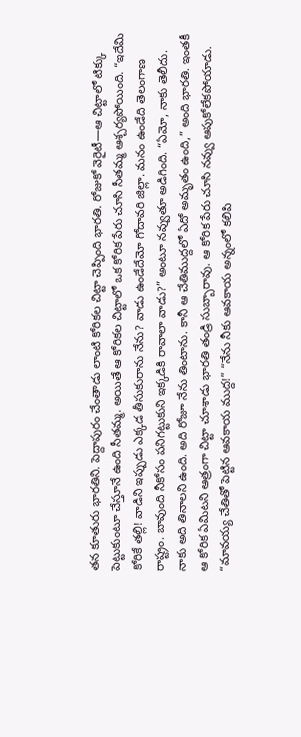తన కూతురు భారతిని. పెద్దాపురం చేంతాడు లాంటి కోరికల చిట్టా చెప్పింది భారతి. రోజుకో వెరైటీ—ఆ చిట్టాలో టిక్కు పెట్టుకుంటూ చేస్తూనే ఉంది సీతమ్మ. అయితే ఆ కోరికల చిట్టాలో ఒక కోరిక పేరు చూసి సీతమ్మ ఆశ్చర్యపోయింది. “ఇదేమి కోరికే తల్లి! వాడిని ఇప్పుడు ఎక్కడ తీసుకురాను నేను? వాడు ఉండేదేమో గోదావరి జిల్లా. మనం ఉండేది తెలంగాణ రాష్ట్రం. బావుంది నీకోసం పనిగట్టుకుని ఇక్కడికి రావాలా వాడు?” అంటూ నవ్వుతూ అడిగింది. “ఏమో, నాకు తెలీదు. నాకు అది తినాలని ఉంది. అది రోజూ నేను తింటాను. కానీ ఆ చేతిముద్దలో ఏదో అమృతం ఉంది,” అంది భారతి. ఇంతకీ ఆ కోరిక ఏమిటని ఆత్రంగా చిట్టా చూశాడు భారతి తండ్రి సుబ్బారావు. ఆ కోరిక పేరు చూసి నవ్వు ఆపుకోలేకపోయాడు. “మావయ్య చేతితో పెట్టిన ఆవకాయ ముద్ద!” “నేను నీకు ఆవకాయ అన్నంలో కలిపి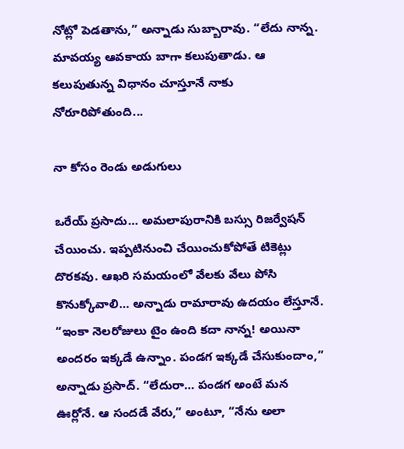నోట్లో పెడతాను,” అన్నాడు సుబ్బారావు. “లేదు నాన్న. మావయ్య ఆవకాయ బాగా కలుపుతాడు. ఆ కలుపుతున్న విధానం చూస్తూనే నాకు నోరూరిపోతుంది...

నా కోసం రెండు అడుగులు

ఒరేయ్ ప్రసాదు… అమలాపురానికి బస్సు రిజర్వేషన్ చేయించు. ఇప్పటినుంచి చేయించుకోపోతే టికెట్లు దొరకవు. ఆఖరి సమయంలో వేలకు వేలు పోసి కొనుక్కోవాలి… అన్నాడు రామారావు ఉదయం లేస్తూనే. “ఇంకా నెలరోజులు టైం ఉంది కదా నాన్న! అయినా అందరం ఇక్కడే ఉన్నాం. పండగ ఇక్కడే చేసుకుందాం,” అన్నాడు ప్రసాద్. “లేదురా… పండగ అంటే మన ఊర్లోనే. ఆ సందడే వేరు,” అంటూ, “నేను అలా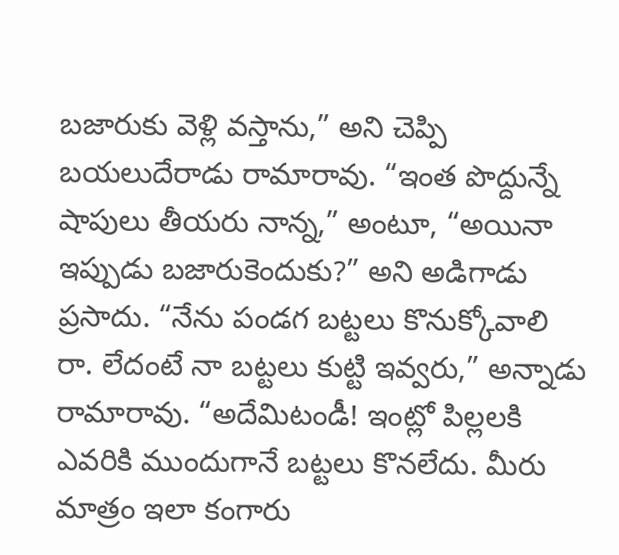బజారుకు వెళ్లి వస్తాను,” అని చెప్పి బయలుదేరాడు రామారావు. “ఇంత పొద్దున్నే షాపులు తీయరు నాన్న,” అంటూ, “అయినా ఇప్పుడు బజారుకెందుకు?” అని అడిగాడు ప్రసాదు. “నేను పండగ బట్టలు కొనుక్కోవాలి రా. లేదంటే నా బట్టలు కుట్టి ఇవ్వరు,” అన్నాడు రామారావు. “అదేమిటండీ! ఇంట్లో పిల్లలకి ఎవరికి ముందుగానే బట్టలు కొనలేదు. మీరు మాత్రం ఇలా కంగారు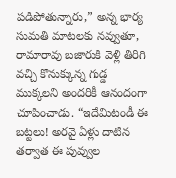పడిపోతున్నారు,” అన్న భార్య సుమతి మాటలకు నవ్వుతూ, రామారావు బజారుకి వెళ్లి తిరిగి వచ్చి కొనుక్కున్న గుడ్డ ముక్కలని అందరికీ ఆనందంగా చూపించాడు. “ఇదేమిటండీ ఈ బట్టలు! అరవై ఏళ్లు దాటిన తర్వాత ఈ పువ్వుల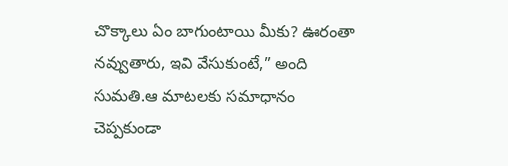చొక్కాలు ఏం బాగుంటాయి మీకు? ఊరంతా నవ్వుతారు, ఇవి వేసుకుంటే,” అంది సుమతి.ఆ మాటలకు సమాధానం చెప్పకుండా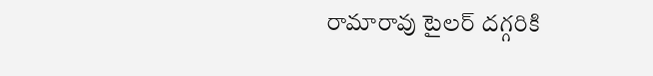రామారావు టైలర్ దగ్గరికి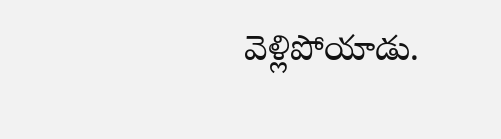వెళ్లిపోయాడు.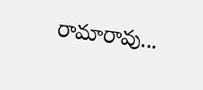రామారావు...